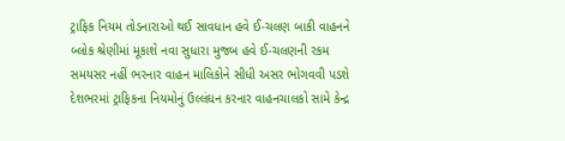ટ્રાફિક નિયમ તોડનારાઓ થઈ સાવધાન હવે ઈ-ચલણ બાકી વાહનને બ્લોક શ્રેણીમાં મૂકાશે નવા સુધારા મુજબ હવે ઈ-ચલણની રકમ સમયસર નહીં ભરનાર વાહન માલિકોને સીધી અસર ભોગવવી પડશે દેશભરમાં ટ્રાફિકના નિયમોનું ઉલ્લંઘન કરનાર વાહનચાલકો સામે કેન્દ્ર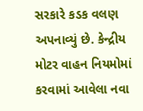સરકારે કડક વલણ અપનાવ્યું છે. કેન્દ્રીય મોટર વાહન નિયમોમાં કરવામાં આવેલા નવા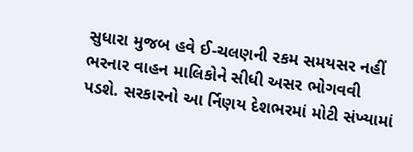સુધારા મુજબ હવે ઈ-ચલણની રકમ સમયસર નહીં ભરનાર વાહન માલિકોને સીધી અસર ભોગવવી પડશે. સરકારનો આ ર્નિણય દેશભરમાં મોટી સંખ્યામાં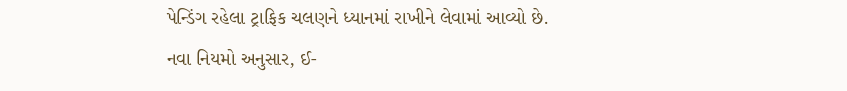પેન્ડિંગ રહેલા ટ્રાફિક ચલણને ધ્યાનમાં રાખીને લેવામાં આવ્યો છે.
નવા નિયમો અનુસાર, ઈ-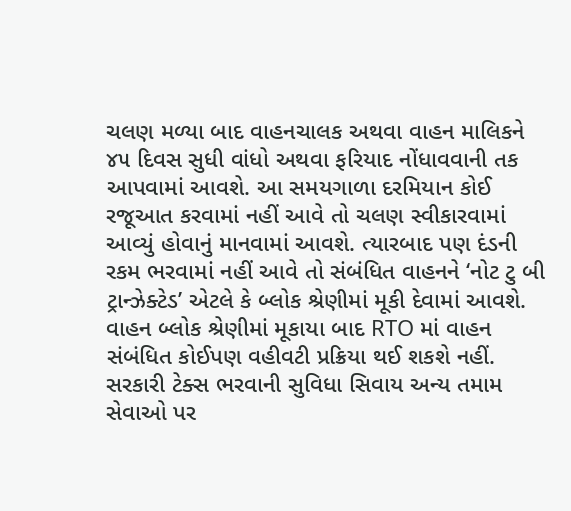ચલણ મળ્યા બાદ વાહનચાલક અથવા વાહન માલિકને ૪૫ દિવસ સુધી વાંધો અથવા ફરિયાદ નોંધાવવાની તક આપવામાં આવશે. આ સમયગાળા દરમિયાન કોઈ રજૂઆત કરવામાં નહીં આવે તો ચલણ સ્વીકારવામાં આવ્યું હોવાનું માનવામાં આવશે. ત્યારબાદ પણ દંડની રકમ ભરવામાં નહીં આવે તો સંબંધિત વાહનને ‘નોટ ટુ બી ટ્રાન્ઝેક્ટેડ’ એટલે કે બ્લોક શ્રેણીમાં મૂકી દેવામાં આવશે.
વાહન બ્લોક શ્રેણીમાં મૂકાયા બાદ RTO માં વાહન સંબંધિત કોઈપણ વહીવટી પ્રક્રિયા થઈ શકશે નહીં. સરકારી ટેક્સ ભરવાની સુવિધા સિવાય અન્ય તમામ સેવાઓ પર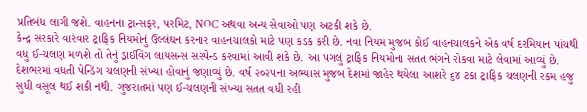પ્રતિબંધ લાગી જશે. વાહનના ટ્રાન્સફર, પરમિટ, NOC અથવા અન્ય સેવાઓ પણ અટકી શકે છે.
કેન્દ્ર સરકારે વારંવાર ટ્રાફિક નિયમોનું ઉલ્લંઘન કરનાર વાહનચાલકો માટે પણ કડક કરી છે. નવા નિયમ મુજબ કોઈ વાહનચાલકને એક વર્ષ દરમિયાન પાંચથી વધુ ઈ-ચલણ મળશે તો તેનું ડ્રાઈવિંગ લાયસન્સ સસ્પેન્ડ કરવામાં આવી શકે છે. આ પગલું ટ્રાફિક નિયમોના સતત ભંગને રોકવા માટે લેવામાં આવ્યું છે.
દેશભરમાં વધતી પેન્ડિંગ ચલણની સંખ્યા હોવાનું જણાવ્યું છે. વર્ષ ૨૦૨૫ના અભ્યાસ મુજબ દેશમાં જાહેર થયેલા આશરે ૬૪ ટકા ટ્રાફિક ચલણની રકમ હજુ સુધી વસૂલ થઈ શકી નથી. ગુજરાતમાં પણ ઈ-ચલણની સંખ્યા સતત વધી રહી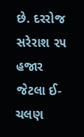છે. દરરોજ સરેરાશ ૨૫ હજાર જેટલા ઈ-ચલણ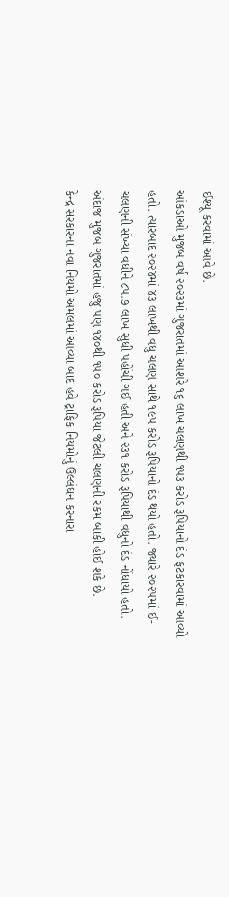ઈશ્યૂ કરવામાં આવે છે.
આંકડાઓ મુજબ વર્ષ ૨૦૨૩માં ગુજરાતમાં આશરે ૧૬ લાખ ચલણથી ૧૫૩ કરોડ રૂપિયાનો દંડ ફટકારવામાં આવ્યો હતો. ત્યારબાદ ૨૦૨૪માં ૪૩ લાખથી વધુ ચલણ સાથે ૧૯૫ કરોડ રૂપિયાનો દંડ થયો હતો. જ્યારે ૨૦૨૫માં ઈ-ચલણની સંખ્યા વધીને ૮૫.૭ લાખ સુધી પહોંચી ગઈ હતી અને ૨૩૧ કરોડ રૂપિયાથી વધુનો દંડ નોંધાયો હતો. અંદાજ મુજબ ગુજરાતમાં હજુ પણ ૧૪૦થી ૧૫૦ કરોડ રૂપિયા જેટલી ચલણની રકમ બાકી હોઈ શકે છે.
કેન્દ્ર સરકારના નવા નિયમો અમલમાં આવ્યા બાદ હવે ટ્રાફિક નિયમોનું ઉલ્લંઘન કરનારા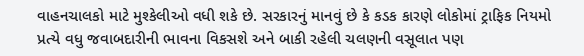વાહનચાલકો માટે મુશ્કેલીઓ વધી શકે છે. સરકારનું માનવું છે કે કડક કારણે લોકોમાં ટ્રાફિક નિયમો પ્રત્યે વધુ જવાબદારીની ભાવના વિકસશે અને બાકી રહેલી ચલણની વસૂલાત પણ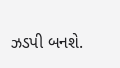ઝડપી બનશે.